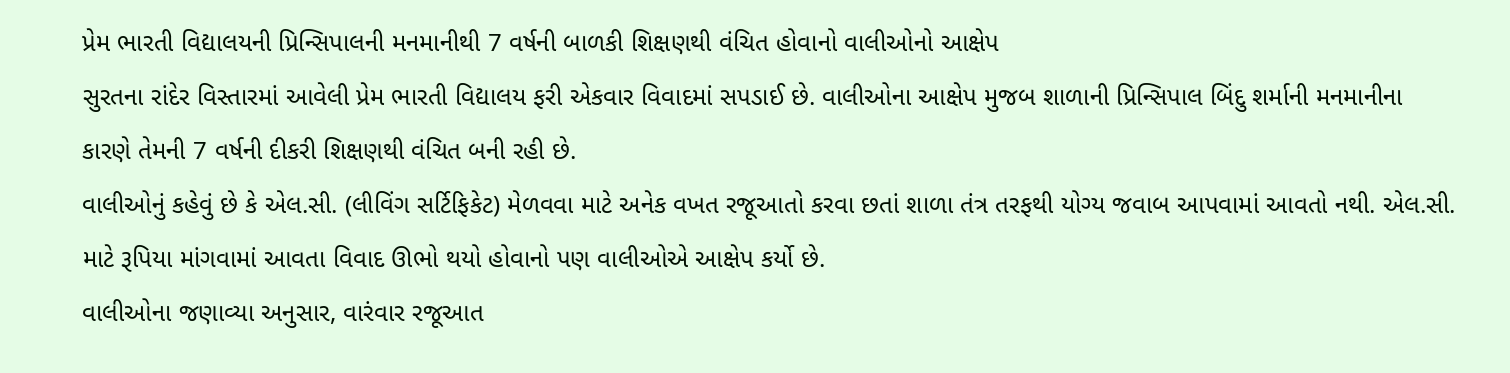પ્રેમ ભારતી વિદ્યાલયની પ્રિન્સિપાલની મનમાનીથી 7 વર્ષની બાળકી શિક્ષણથી વંચિત હોવાનો વાલીઓનો આક્ષેપ
સુરતના રાંદેર વિસ્તારમાં આવેલી પ્રેમ ભારતી વિદ્યાલય ફરી એકવાર વિવાદમાં સપડાઈ છે. વાલીઓના આક્ષેપ મુજબ શાળાની પ્રિન્સિપાલ બિંદુ શર્માની મનમાનીના કારણે તેમની 7 વર્ષની દીકરી શિક્ષણથી વંચિત બની રહી છે.
વાલીઓનું કહેવું છે કે એલ.સી. (લીવિંગ સર્ટિફિકેટ) મેળવવા માટે અનેક વખત રજૂઆતો કરવા છતાં શાળા તંત્ર તરફથી યોગ્ય જવાબ આપવામાં આવતો નથી. એલ.સી. માટે રૂપિયા માંગવામાં આવતા વિવાદ ઊભો થયો હોવાનો પણ વાલીઓએ આક્ષેપ કર્યો છે.
વાલીઓના જણાવ્યા અનુસાર, વારંવાર રજૂઆત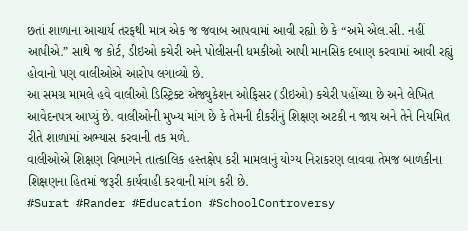છતાં શાળાના આચાર્ય તરફથી માત્ર એક જ જવાબ આપવામાં આવી રહ્યો છે કે “અમે એલ.સી. નહીં આપીએ.” સાથે જ કોર્ટ, ડીઇઓ કચેરી અને પોલીસની ધમકીઓ આપી માનસિક દબાણ કરવામાં આવી રહ્યું હોવાનો પણ વાલીઓએ આરોપ લગાવ્યો છે.
આ સમગ્ર મામલે હવે વાલીઓ ડિસ્ટ્રિક્ટ એજ્યુકેશન ઓફિસર (ડીઇઓ) કચેરી પહોંચ્યા છે અને લેખિત આવેદનપત્ર આપ્યું છે. વાલીઓની મુખ્ય માંગ છે કે તેમની દીકરીનું શિક્ષણ અટકી ન જાય અને તેને નિયમિત રીતે શાળામાં અભ્યાસ કરવાની તક મળે.
વાલીઓએ શિક્ષણ વિભાગને તાત્કાલિક હસ્તક્ષેપ કરી મામલાનું યોગ્ય નિરાકરણ લાવવા તેમજ બાળકીના શિક્ષણના હિતમાં જરૂરી કાર્યવાહી કરવાની માંગ કરી છે.
#Surat #Rander #Education #SchoolControversy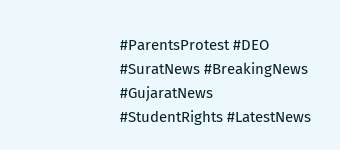#ParentsProtest #DEO #SuratNews #BreakingNews #GujaratNews #StudentRights #LatestNews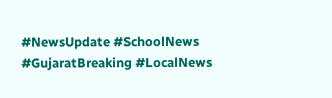#NewsUpdate #SchoolNews #GujaratBreaking #LocalNews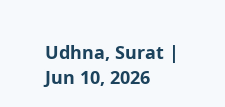Udhna, Surat | Jun 10, 2026